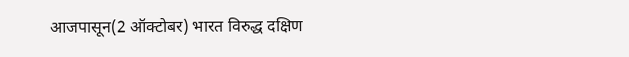आजपासून(2 ऑक्टोबर) भारत विरुद्ध दक्षिण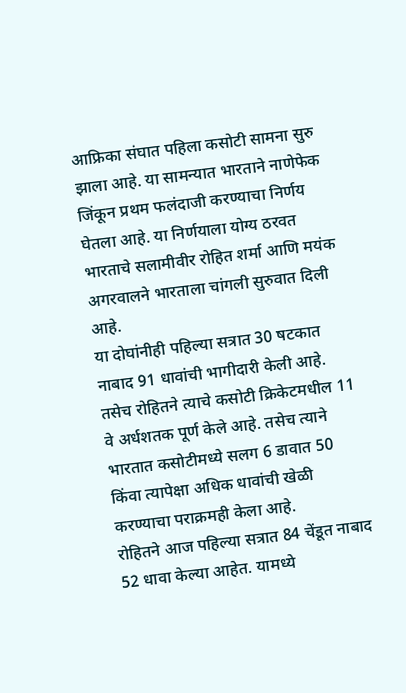आफ्रिका संघात पहिला कसोटी सामना सुरु झाला आहे. या सामन्यात भारताने नाणेफेक जिंकून प्रथम फलंदाजी करण्याचा निर्णय घेतला आहे. या निर्णयाला योग्य ठरवत भारताचे सलामीवीर रोहित शर्मा आणि मयंक अगरवालने भारताला चांगली सुरुवात दिली आहे.
या दोघांनीही पहिल्या सत्रात 30 षटकात नाबाद 91 धावांची भागीदारी केली आहे. तसेच रोहितने त्याचे कसोटी क्रिकेटमधील 11 वे अर्धशतक पूर्ण केले आहे. तसेच त्याने भारतात कसोटीमध्ये सलग 6 डावात 50 किंवा त्यापेक्षा अधिक धावांची खेळी करण्याचा पराक्रमही केला आहे.
रोहितने आज पहिल्या सत्रात 84 चेंडूत नाबाद 52 धावा केल्या आहेत. यामध्ये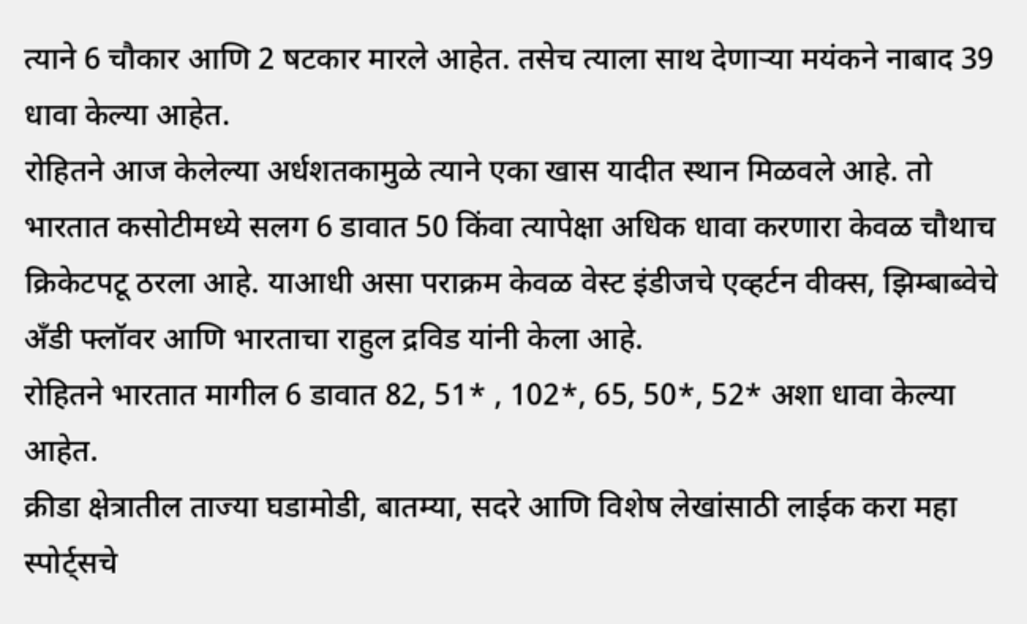त्याने 6 चौकार आणि 2 षटकार मारले आहेत. तसेच त्याला साथ देणाऱ्या मयंकने नाबाद 39 धावा केल्या आहेत.
रोहितने आज केलेल्या अर्धशतकामुळे त्याने एका खास यादीत स्थान मिळवले आहे. तो भारतात कसोटीमध्ये सलग 6 डावात 50 किंवा त्यापेक्षा अधिक धावा करणारा केवळ चौथाच क्रिकेटपटू ठरला आहे. याआधी असा पराक्रम केवळ वेस्ट इंडीजचे एव्हर्टन वीक्स, झिम्बाब्वेचे अँडी फ्लॉवर आणि भारताचा राहुल द्रविड यांनी केला आहे.
रोहितने भारतात मागील 6 डावात 82, 51* , 102*, 65, 50*, 52* अशा धावा केल्या आहेत.
क्रीडा क्षेत्रातील ताज्या घडामोडी, बातम्या, सदरे आणि विशेष लेखांसाठी लाईक करा महा स्पोर्ट्सचे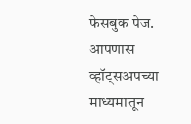फेसबुक पेज. आपणास व्हॉट्सअपच्या माध्यमातून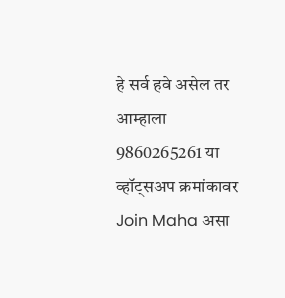हे सर्व हवे असेल तर आम्हाला 9860265261 या व्हॉट्सअप क्रमांकावर Join Maha असा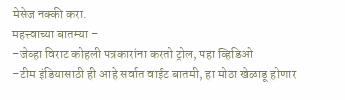मेसेज नक्की करा.
महत्त्वाच्या बातम्या –
–जेव्हा विराट कोहली पत्रकारांना करतो ट्रोल, पहा व्हिडिओ
–टीम इंडियासाठी ही आहे सर्वात वाईट बातमी, हा मोठा खेळाडू होणार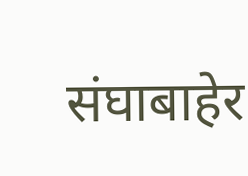संघाबाहेर